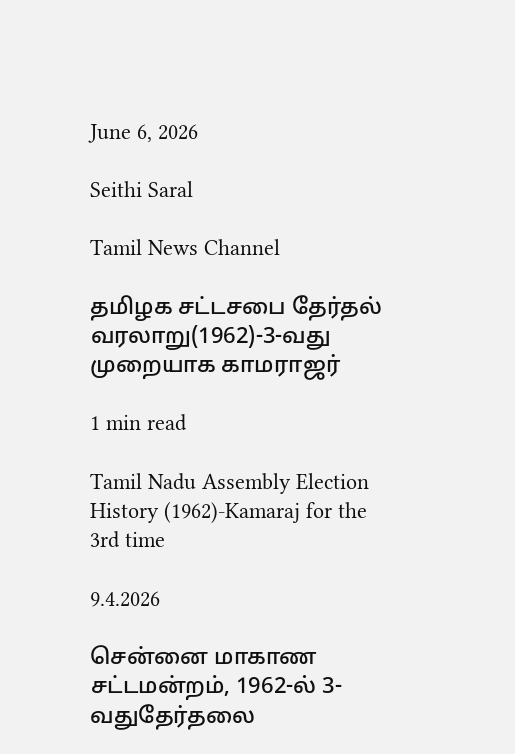June 6, 2026

Seithi Saral

Tamil News Channel

தமிழக சட்டசபை தேர்தல் வரலாறு(1962)-3-வது முறையாக காமராஜர்

1 min read

Tamil Nadu Assembly Election History (1962)-Kamaraj for the 3rd time

9.4.2026

சென்னை மாகாண சட்டமன்றம், 1962-ல் 3-வதுதேர்தலை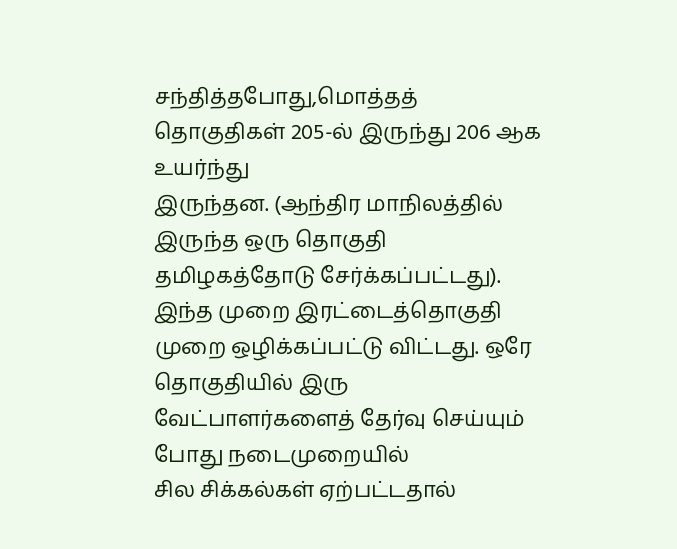சந்தித்தபோது,மொத்தத் தொகுதிகள் 205-ல் இருந்து 206 ஆக உயர்ந்து
இருந்தன. (ஆந்திர மாநிலத்தில் இருந்த ஒரு தொகுதி தமிழகத்தோடு சேர்க்கப்பட்டது).
இந்த முறை இரட்டைத்தொகுதி முறை ஒழிக்கப்பட்டு விட்டது. ஒரே தொகுதியில் இரு வேட்பாளர்களைத் தேர்வு செய்யும் போது நடைமுறையில்
சில சிக்கல்கள் ஏற்பட்டதால்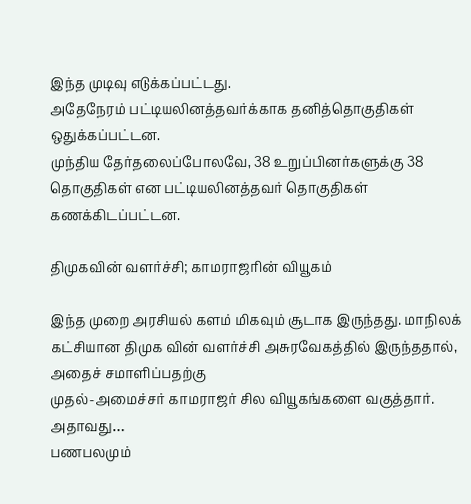இந்த முடிவு எடுக்கப்பட்டது.
அதேநேரம் பட்டியலினத்தவர்க்காக தனித்தொகுதிகள் ஒதுக்கப்பட்டன.
முந்திய தேர்தலைப்போலவே, 38 உறுப்பினர்களுக்கு 38 தொகுதிகள் என பட்டியலினத்தவர் தொகுதிகள் கணக்கிடப்பட்டன.

திமுகவின் வளர்ச்சி; காமராஜரின் வியூகம்

இந்த முறை அரசியல் களம் மிகவும் சூடாக இருந்தது. மாநிலக் கட்சியான திமுக வின் வளர்ச்சி அசுரவேகத்தில் இருந்ததால், அதைச் சமாளிப்பதற்கு
முதல்-அமைச்சர் காமராஜர் சில வியூகங்களை வகுத்தார். அதாவது…
பணபலமும்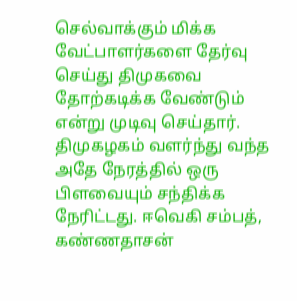செல்வாக்கும் மிக்க வேட்பாளர்களை தேர்வு செய்து திமுகவை தோற்கடிக்க வேண்டும் என்று முடிவு செய்தார்.
திமுகழகம் வளர்ந்து வந்த அதே நேரத்தில் ஒரு பிளவையும் சந்திக்க நேரிட்டது. ஈவெகி சம்பத், கண்ணதாசன்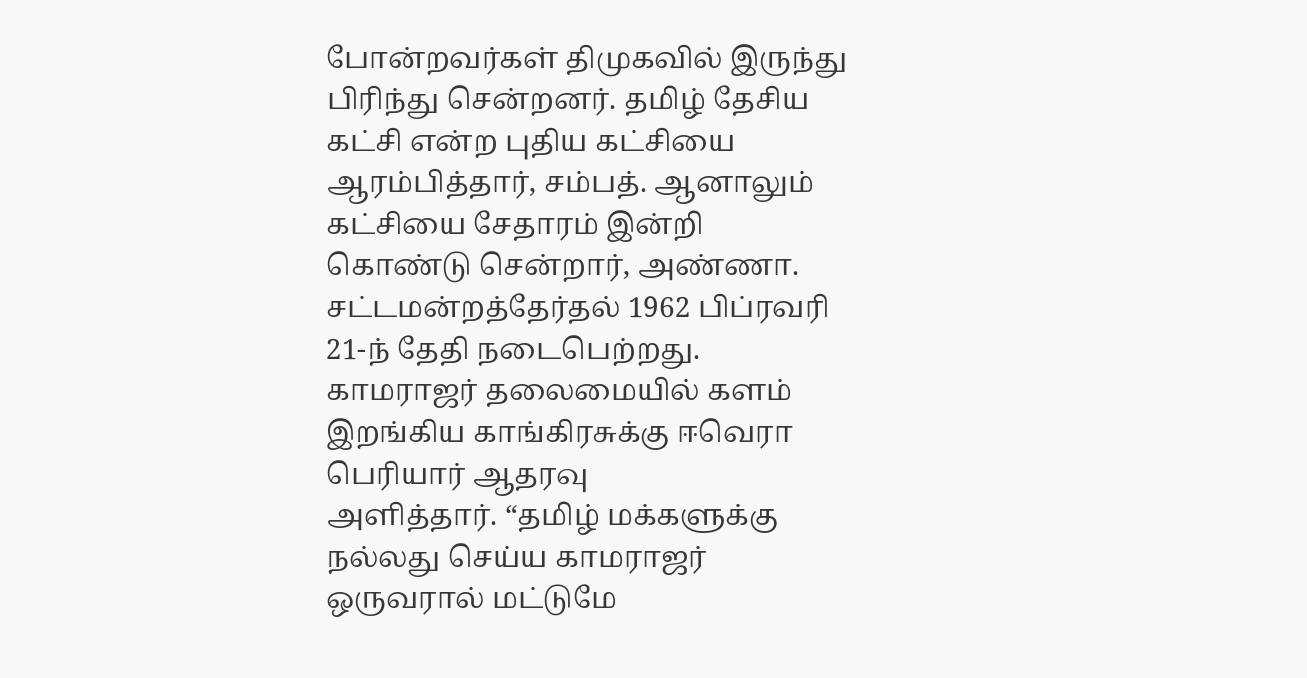போன்றவர்கள் திமுகவில் இருந்து
பிரிந்து சென்றனர். தமிழ் தேசிய கட்சி என்ற புதிய கட்சியை ஆரம்பித்தார், சம்பத். ஆனாலும் கட்சியை சேதாரம் இன்றி கொண்டு சென்றார், அண்ணா.
சட்டமன்றத்தேர்தல் 1962 பிப்ரவரி 21-ந் தேதி நடைபெற்றது. காமராஜர் தலைமையில் களம் இறங்கிய காங்கிரசுக்கு ஈவெரா பெரியார் ஆதரவு
அளித்தார். “தமிழ் மக்களுக்கு நல்லது செய்ய காமராஜர் ஒருவரால் மட்டுமே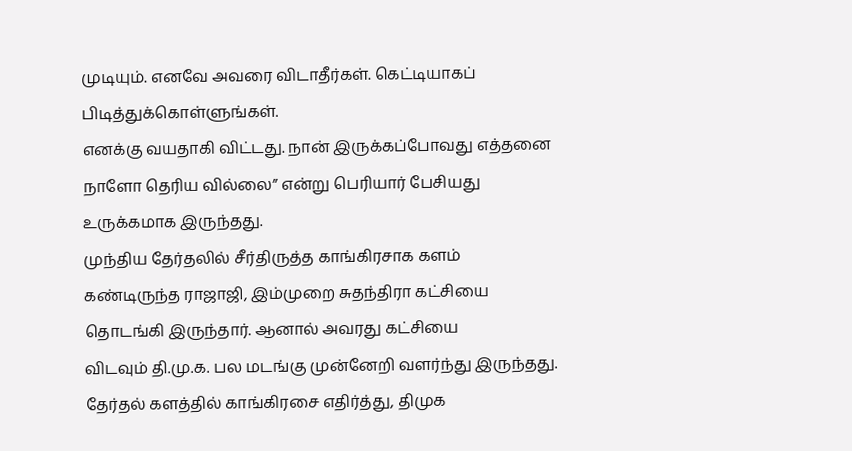முடியும். எனவே அவரை விடாதீர்கள். கெட்டியாகப் பிடித்துக்கொள்ளுங்கள்.
எனக்கு வயதாகி விட்டது. நான் இருக்கப்போவது எத்தனை நாளோ தெரிய வில்லை” என்று பெரியார் பேசியது உருக்கமாக இருந்தது.
முந்திய தேர்தலில் சீர்திருத்த காங்கிரசாக களம் கண்டிருந்த ராஜாஜி, இம்முறை சுதந்திரா கட்சியை தொடங்கி இருந்தார். ஆனால் அவரது கட்சியை
விடவும் தி.மு.க. பல மடங்கு முன்னேறி வளர்ந்து இருந்தது.
தேர்தல் களத்தில் காங்கிரசை எதிர்த்து, திமுக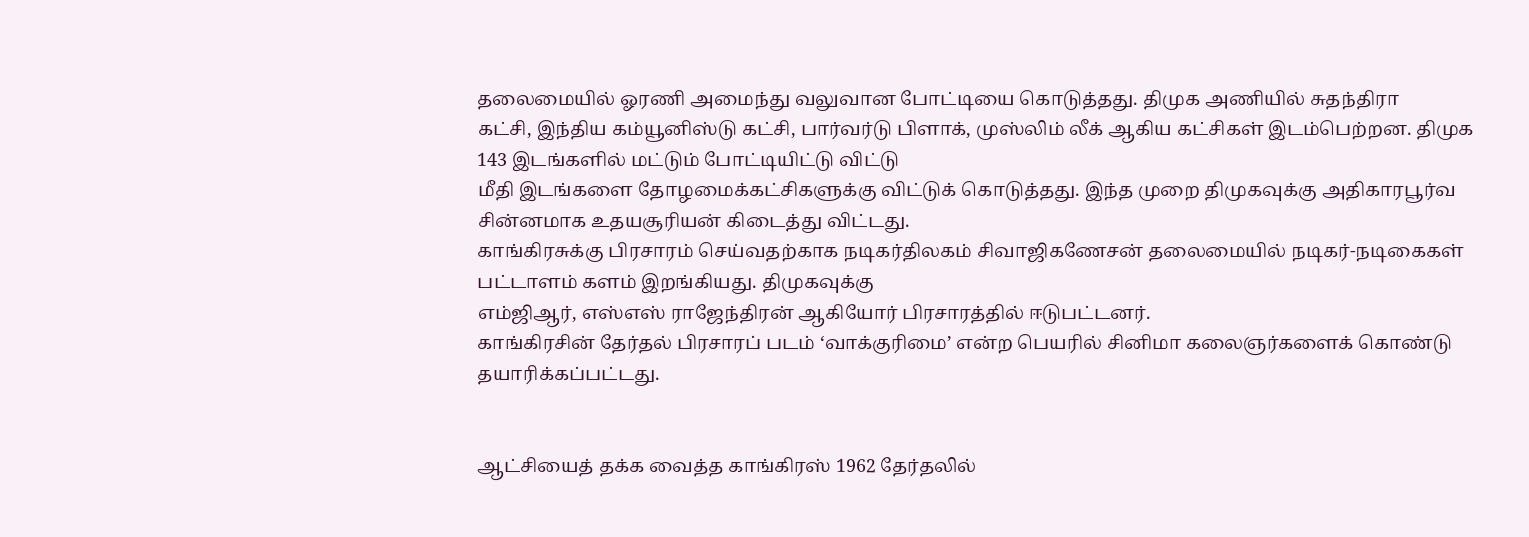தலைமையில் ஓரணி அமைந்து வலுவான போட்டியை கொடுத்தது. திமுக அணியில் சுதந்திரா
கட்சி, இந்திய கம்யூனிஸ்டு கட்சி, பார்வர்டு பிளாக், முஸ்லிம் லீக் ஆகிய கட்சிகள் இடம்பெற்றன. திமுக 143 இடங்களில் மட்டும் போட்டியிட்டு விட்டு
மீதி இடங்களை தோழமைக்கட்சிகளுக்கு விட்டுக் கொடுத்தது. இந்த முறை திமுகவுக்கு அதிகாரபூர்வ சின்னமாக உதயசூரியன் கிடைத்து விட்டது.
காங்கிரசுக்கு பிரசாரம் செய்வதற்காக நடிகர்திலகம் சிவாஜிகணேசன் தலைமையில் நடிகர்-நடிகைகள் பட்டாளம் களம் இறங்கியது. திமுகவுக்கு
எம்ஜிஆர், எஸ்எஸ் ராஜேந்திரன் ஆகியோர் பிரசாரத்தில் ஈடுபட்டனர்.
காங்கிரசின் தேர்தல் பிரசாரப் படம் ‘வாக்குரிமை’ என்ற பெயரில் சினிமா கலைஞர்களைக் கொண்டு தயாரிக்கப்பட்டது.


ஆட்சியைத் தக்க வைத்த காங்கிரஸ் 1962 தேர்தலில்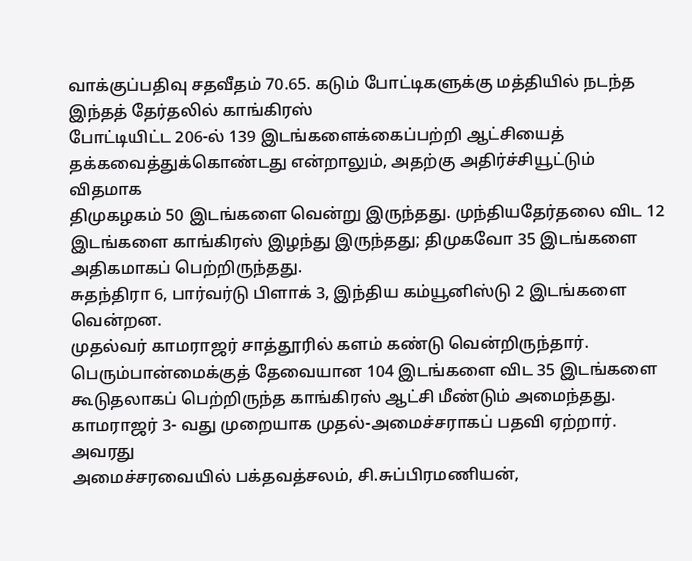வாக்குப்பதிவு சதவீதம் 70.65. கடும் போட்டிகளுக்கு மத்தியில் நடந்த இந்தத் தேர்தலில் காங்கிரஸ்
போட்டியிட்ட 206-ல் 139 இடங்களைக்கைப்பற்றி ஆட்சியைத் தக்கவைத்துக்கொண்டது என்றாலும், அதற்கு அதிர்ச்சியூட்டும் விதமாக
திமுகழகம் 50 இடங்களை வென்று இருந்தது. முந்தியதேர்தலை விட 12 இடங்களை காங்கிரஸ் இழந்து இருந்தது; திமுகவோ 35 இடங்களை
அதிகமாகப் பெற்றிருந்தது.
சுதந்திரா 6, பார்வர்டு பிளாக் 3, இந்திய கம்யூனிஸ்டு 2 இடங்களை வென்றன.
முதல்வர் காமராஜர் சாத்தூரில் களம் கண்டு வென்றிருந்தார். பெரும்பான்மைக்குத் தேவையான 104 இடங்களை விட 35 இடங்களை
கூடுதலாகப் பெற்றிருந்த காங்கிரஸ் ஆட்சி மீண்டும் அமைந்தது. காமராஜர் 3- வது முறையாக முதல்-அமைச்சராகப் பதவி ஏற்றார். அவரது
அமைச்சரவையில் பக்தவத்சலம், சி.சுப்பிரமணியன்,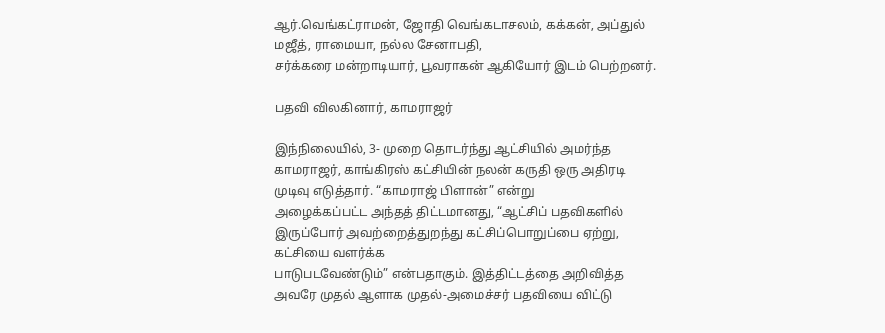ஆர்.வெங்கட்ராமன், ஜோதி வெங்கடாசலம், கக்கன், அப்துல் மஜீத், ராமையா, நல்ல சேனாபதி,
சர்க்கரை மன்றாடியார், பூவராகன் ஆகியோர் இடம் பெற்றனர்.

பதவி விலகினார், காமராஜர்

இந்நிலையில், 3- முறை தொடர்ந்து ஆட்சியில் அமர்ந்த காமராஜர், காங்கிரஸ் கட்சியின் நலன் கருதி ஒரு அதிரடி முடிவு எடுத்தார். “காமராஜ் பிளான்” என்று
அழைக்கப்பட்ட அந்தத் திட்டமானது, “ஆட்சிப் பதவிகளில் இருப்போர் அவற்றைத்துறந்து கட்சிப்பொறுப்பை ஏற்று, கட்சியை வளர்க்க
பாடுபடவேண்டும்” என்பதாகும். இத்திட்டத்தை அறிவித்த அவரே முதல் ஆளாக முதல்-அமைச்சர் பதவியை விட்டு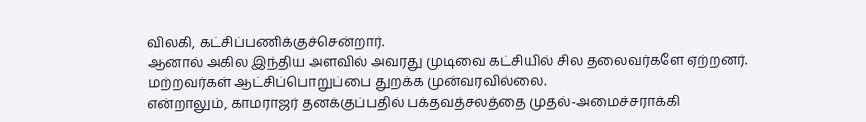விலகி, கட்சிப்பணிக்குச்சென்றார்.
ஆனால் அகில இந்திய அளவில் அவரது முடிவை கட்சியில் சில தலைவர்களே ஏற்றனர். மற்றவர்கள் ஆட்சிப்பொறுப்பை துறக்க முன்வரவில்லை.
என்றாலும், காமராஜர் தனக்குப்பதில் பக்தவத்சலத்தை முதல்-அமைச்சராக்கி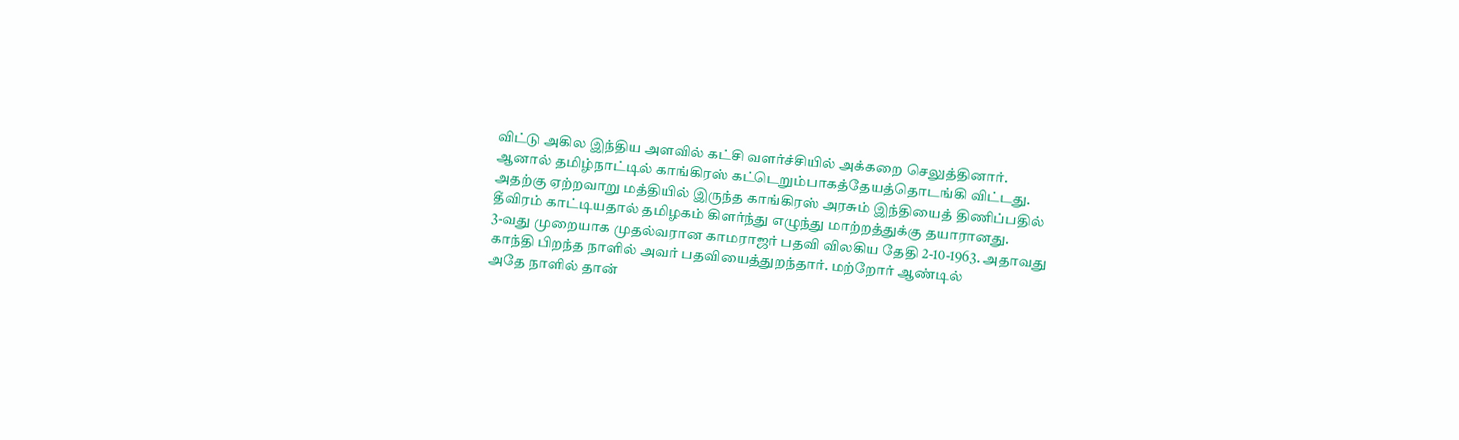விட்டு அகில இந்திய அளவில் கட்சி வளர்ச்சியில் அக்கறை செலுத்தினார்.
ஆனால் தமிழ்நாட்டில் காங்கிரஸ் கட்டெறும்பாகத்தேயத்தொடங்கி விட்டது.
அதற்கு ஏற்றவாறு மத்தியில் இருந்த காங்கிரஸ் அரசும் இந்தியைத் திணிப்பதில் தீவிரம் காட்டியதால் தமிழகம் கிளர்ந்து எழுந்து மாற்றத்துக்கு தயாரானது.
3-வது முறையாக முதல்வரான காமராஜர் பதவி விலகிய தேதி 2-10-1963. அதாவது காந்தி பிறந்த நாளில் அவர் பதவியைத்துறந்தார். மற்றோர் ஆண்டில்
அதே நாளில் தான்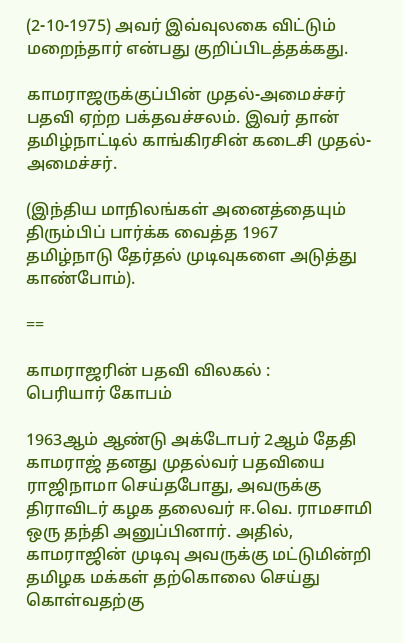(2-10-1975) அவர் இவ்வுலகை விட்டும் மறைந்தார் என்பது குறிப்பிடத்தக்கது.

காமராஜருக்குப்பின் முதல்-அமைச்சர் பதவி ஏற்ற பக்தவச்சலம். இவர் தான் தமிழ்நாட்டில் காங்கிரசின் கடைசி முதல்-அமைச்சர்.

(இந்திய மாநிலங்கள் அனைத்தையும் திரும்பிப் பார்க்க வைத்த 1967
தமிழ்நாடு தேர்தல் முடிவுகளை அடுத்து காண்போம்).

==

காமராஜரின் பதவி விலகல் :
பெரியார் கோபம்

1963ஆம் ஆண்டு அக்டோபர் 2ஆம் தேதி காமராஜ் தனது முதல்வர் பதவியை
ராஜிநாமா செய்தபோது, அவருக்கு திராவிடர் கழக தலைவர் ஈ.வெ. ராமசாமி
ஒரு தந்தி அனுப்பினார். அதில், காமராஜின் முடிவு அவருக்கு மட்டுமின்றி
தமிழக மக்கள் தற்கொலை செய்து கொள்வதற்கு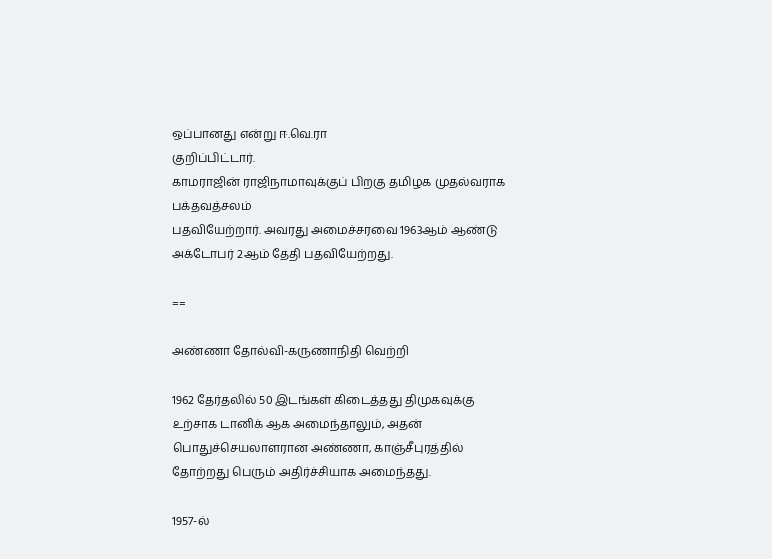ஒப்பானது என்று ஈ.வெ.ரா
குறிப்பிட்டார்.
காமராஜின் ராஜிநாமாவுக்குப் பிறகு தமிழக முதல்வராக பக்தவத்சலம்
பதவியேற்றார். அவரது அமைச்சரவை 1963ஆம் ஆண்டு அக்டோபர் 2ஆம் தேதி பதவியேற்றது.

==

அண்ணா தோல்வி-கருணாநிதி வெற்றி

1962 தேர்தலில் 50 இடங்கள் கிடைத்தது திமுகவுக்கு உற்சாக டானிக் ஆக அமைந்தாலும், அதன் பொதுச்செயலாளரான அண்ணா, காஞ்சீபுரத்தில்
தோற்றது பெரும் அதிர்ச்சியாக அமைந்தது.

1957-ல்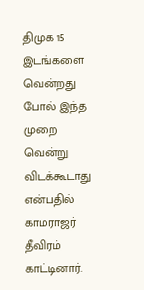திமுக 15 இடங்களை வென்றது போல் இந்த முறை வென்று விடக்கூடாது என்பதில் காமராஜர் தீவிரம் காட்டினார்.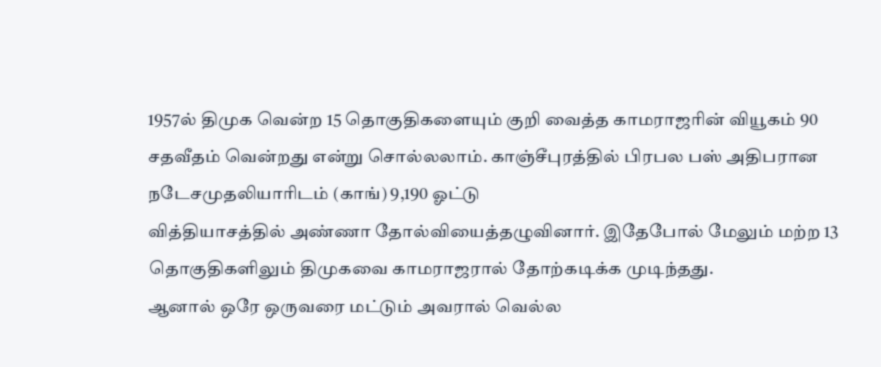1957ல் திமுக வென்ற 15 தொகுதிகளையும் குறி வைத்த காமராஜரின் வியூகம் 90 சதவீதம் வென்றது என்று சொல்லலாம். காஞ்சீபுரத்தில் பிரபல பஸ் அதிபரான நடேசமுதலியாரிடம் (காங்) 9,190 ஓட்டு
வித்தியாசத்தில் அண்ணா தோல்வியைத்தழுவினார். இதேபோல் மேலும் மற்ற 13 தொகுதிகளிலும் திமுகவை காமராஜரால் தோற்கடிக்க முடிந்தது.
ஆனால் ஒரே ஒருவரை மட்டும் அவரால் வெல்ல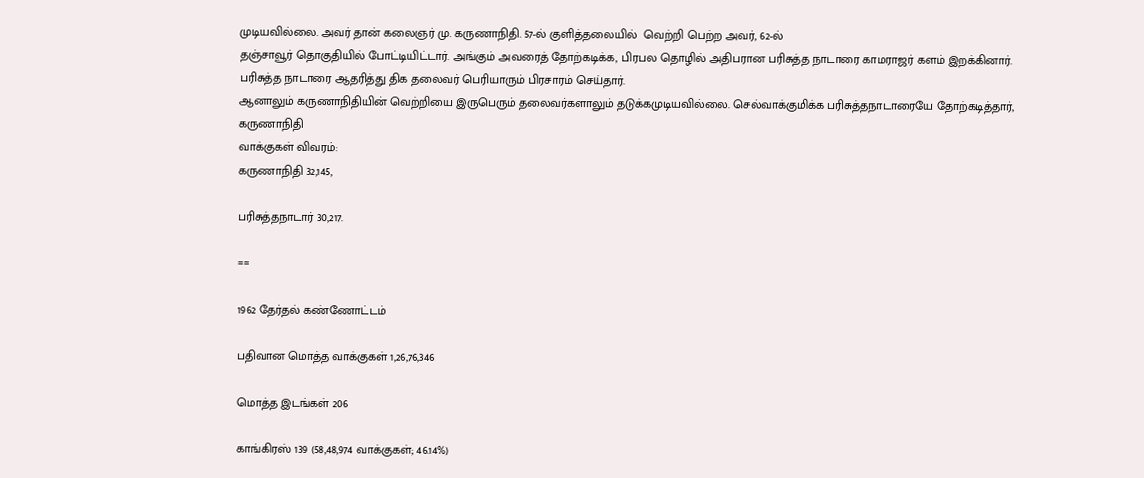முடியவில்லை. அவர் தான் கலைஞர் மு. கருணாநிதி. 57-ல் குளித்தலையில்  வெற்றி பெற்ற அவர், 62-ல்
தஞ்சாவூர் தொகுதியில் போட்டியிட்டார். அங்கும் அவரைத் தோற்கடிக்க, பிரபல தொழில் அதிபரான பரிசுத்த நாடாரை காமராஜர் களம் இறக்கினார்.
பரிசுத்த நாடாரை ஆதரித்து திக தலைவர் பெரியாரும் பிரசாரம் செய்தார்.
ஆனாலும் கருணாநிதியின் வெற்றியை இருபெரும் தலைவர்களாலும் தடுக்கமுடியவில்லை. செல்வாக்குமிக்க பரிசுத்தநாடாரையே தோற்கடித்தார்,
கருணாநிதி
வாக்குகள் விவரம்:
கருணாநிதி 32,145,

பரிசுத்தநாடார் 30,217.

==

1962 தேர்தல் கண்ணோட்டம்

பதிவான மொத்த வாக்குகள் 1,26,76,346

மொத்த இடங்கள் 206

காங்கிரஸ் 139 (58,48,974 வாக்குகள்; 46.14%)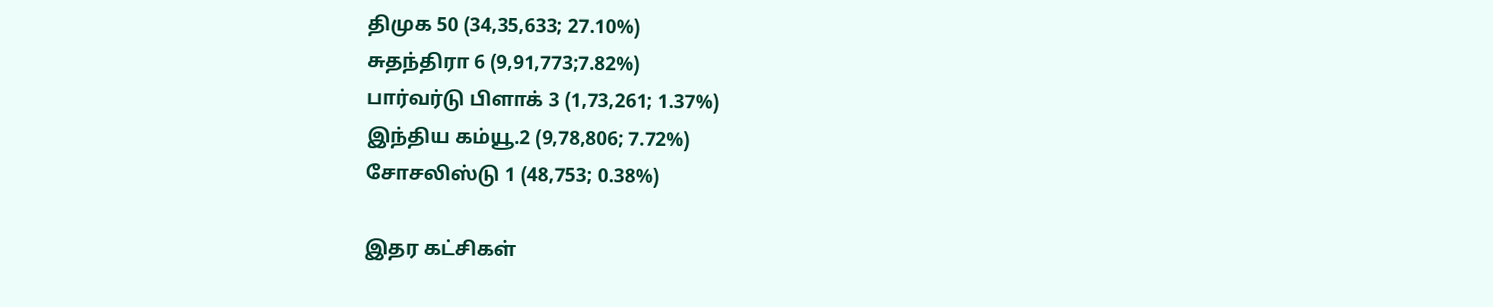திமுக 50 (34,35,633; 27.10%)
சுதந்திரா 6 (9,91,773;7.82%)
பார்வர்டு பிளாக் 3 (1,73,261; 1.37%)
இந்திய கம்யூ.2 (9,78,806; 7.72%)
சோசலிஸ்டு 1 (48,753; 0.38%)

இதர கட்சிகள்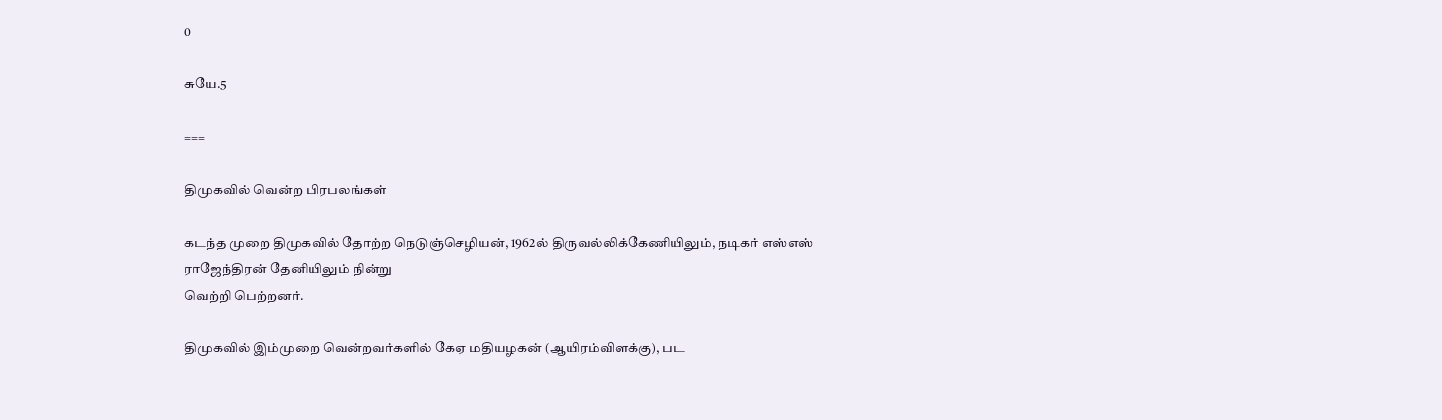0

சுயே.5

===

திமுகவில் வென்ற பிரபலங்கள்

கடந்த முறை திமுகவில் தோற்ற நெடுஞ்செழியன், 1962ல் திருவல்லிக்கேணியிலும், நடிகர் எஸ்எஸ் ராஜேந்திரன் தேனியிலும் நின்று
வெற்றி பெற்றனர்.

திமுகவில் இம்முறை வென்றவர்களில் கேஏ மதியழகன் (ஆயிரம்விளக்கு), பட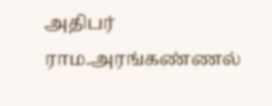அதிபர் ராம.அரங்கண்ணல்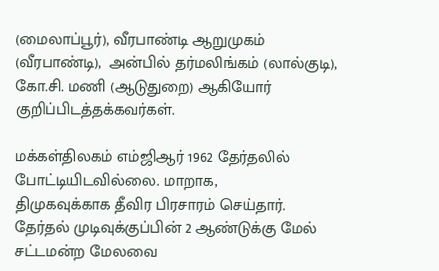(மைலாப்பூர்), வீரபாண்டி ஆறுமுகம்
(வீரபாண்டி),  அன்பில் தர்மலிங்கம் (லால்குடி), கோ.சி. மணி (ஆடுதுறை) ஆகியோர் குறிப்பிடத்தக்கவர்கள்.

மக்கள்திலகம் எம்ஜிஆர் 1962 தேர்தலில் போட்டியிடவில்லை. மாறாக,
திமுகவுக்காக தீவிர பிரசாரம் செய்தார். தேர்தல் முடிவுக்குப்பின் 2 ஆண்டுக்கு மேல் சட்டமன்ற மேலவை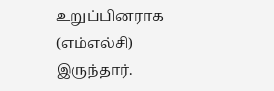உறுப்பினராக (எம்எல்சி) இருந்தார்.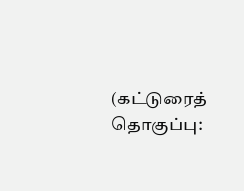(கட்டுரைத் தொகுப்பு: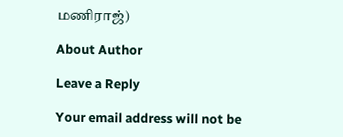மணிராஜ்)

About Author

Leave a Reply

Your email address will not be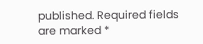published. Required fields are marked *